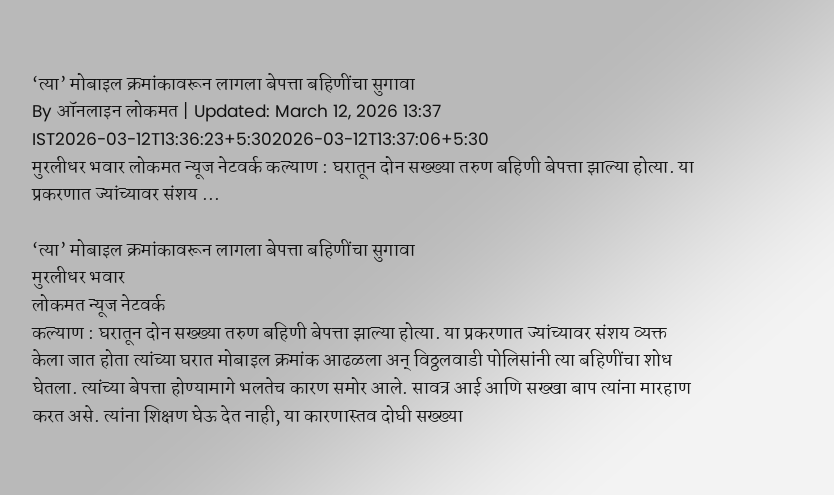‘त्या’ मोबाइल क्रमांकावरून लागला बेपत्ता बहिणींचा सुगावा
By ऑनलाइन लोकमत | Updated: March 12, 2026 13:37 IST2026-03-12T13:36:23+5:302026-03-12T13:37:06+5:30
मुरलीधर भवार लोकमत न्यूज नेटवर्क कल्याण : घरातून दोन सख्ख्या तरुण बहिणी बेपत्ता झाल्या होत्या. या प्रकरणात ज्यांच्यावर संशय ...

‘त्या’ मोबाइल क्रमांकावरून लागला बेपत्ता बहिणींचा सुगावा
मुरलीधर भवार
लोकमत न्यूज नेटवर्क
कल्याण : घरातून दोन सख्ख्या तरुण बहिणी बेपत्ता झाल्या होत्या. या प्रकरणात ज्यांच्यावर संशय व्यक्त केला जात होता त्यांच्या घरात मोबाइल क्रमांक आढळला अन् विठ्ठलवाडी पोलिसांनी त्या बहिणींचा शोध घेतला. त्यांच्या बेपत्ता होण्यामागे भलतेच कारण समोर आले. सावत्र आई आणि सख्खा बाप त्यांना मारहाण करत असे. त्यांना शिक्षण घेऊ देत नाही, या कारणास्तव दोघी सख्ख्या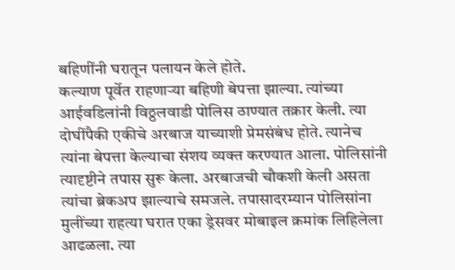बहिणींनी घरातून पलायन केले होते.
कल्याण पूर्वेत राहणाऱ्या बहिणी बेपत्ता झाल्या. त्यांच्या आईवडिलांनी विठ्ठलवाडी पोलिस ठाण्यात तक्रार केली. त्या दोघींपैकी एकीचे अरबाज याच्याशी प्रेमसंबंध होते. त्यानेच त्यांना बेपत्ता केल्याचा संशय व्यक्त करण्यात आला. पोलिसांनी त्यादृष्टीने तपास सुरू केला. अरबाजची चौकशी केली असता त्यांचा ब्रेकअप झाल्याचे समजले. तपासादरम्यान पोलिसांना मुलींच्या राहत्या घरात एका ड्रेसवर मोबाइल क्रमांक लिहिलेला आढळला. त्या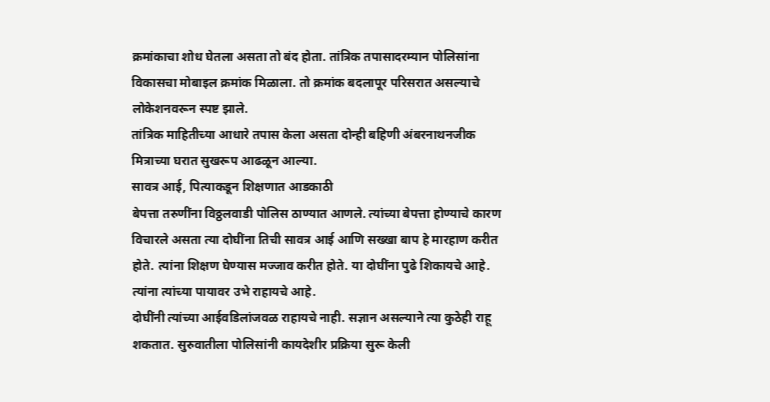क्रमांकाचा शोध घेतला असता तो बंद होता. तांत्रिक तपासादरम्यान पोलिसांना विकासचा मोबाइल क्रमांक मिळाला. तो क्रमांक बदलापूर परिसरात असल्याचे लोकेशनवरून स्पष्ट झाले.
तांत्रिक माहितीच्या आधारे तपास केला असता दोन्ही बहिणी अंबरनाथनजीक मित्राच्या घरात सुखरूप आढळून आल्या.
सावत्र आई, पित्याकडून शिक्षणात आडकाठी
बेपत्ता तरुणींना विठ्ठलवाडी पोलिस ठाण्यात आणले. त्यांच्या बेपत्ता होण्याचे कारण विचारले असता त्या दोघींना तिची सावत्र आई आणि सख्खा बाप हे मारहाण करीत होते. त्यांना शिक्षण घेण्यास मज्जाव करीत होते. या दोघींना पुढे शिकायचे आहे. त्यांना त्यांच्या पायावर उभे राहायचे आहे.
दोघींनी त्यांच्या आईवडिलांजवळ राहायचे नाही. सज्ञान असल्याने त्या कुठेही राहू शकतात. सुरुवातीला पोलिसांनी कायदेशीर प्रक्रिया सुरू केली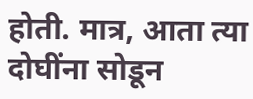होती. मात्र, आता त्या दोघींना सोडून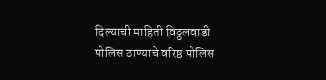दिल्याची माहिती विठ्ठलवाडी पोलिस ठाण्याचे वरिष्ठ पोलिस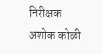निरीक्षक अशोक कोळी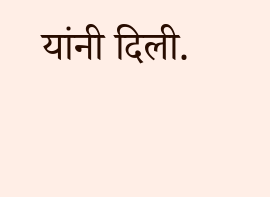यांनी दिली.